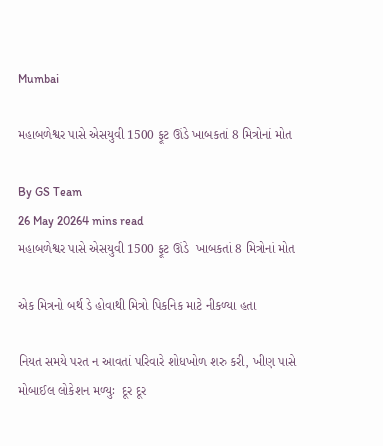Mumbai

મહાબળેશ્વર પાસે એસયુવી 1500 ફૂટ ઊંડે ખાબકતાં 8 મિત્રોનાં મોત

By GS Team
26 May 20264 mins read
મહાબળેશ્વર પાસે એસયુવી 1500 ફૂટ ઊંડે  ખાબકતાં 8 મિત્રોનાં મોત

એક મિત્રનો બર્થ ડે હોવાથી મિત્રો પિકનિક માટે નીકળ્યા હતા

નિયત સમયે પરત ન આવતાં પરિવારે શોધખોળ શરુ કરી, ખીણ પાસે મોબાઈલ લોકેશન મળ્યુઃ  દૂર દૂર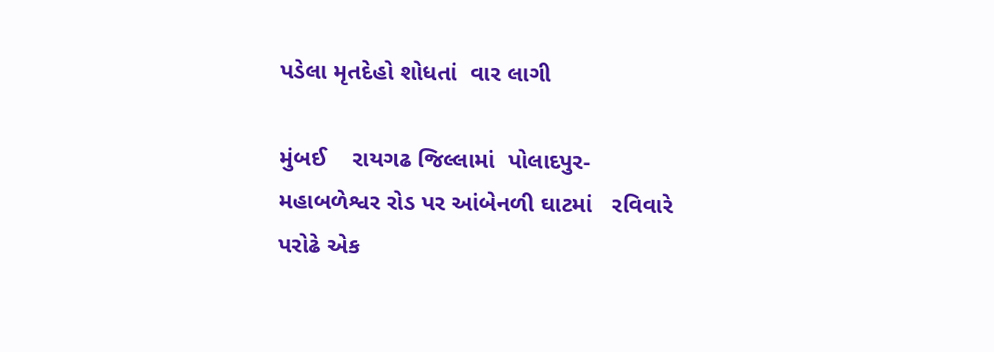પડેલા મૃતદેહો શોધતાં  વાર લાગી

મુંબઈ    રાયગઢ જિલ્લામાં  પોલાદપુર- મહાબળેશ્વર રોડ પર આંબેનળી ઘાટમાં   રવિવારે પરોઢે એક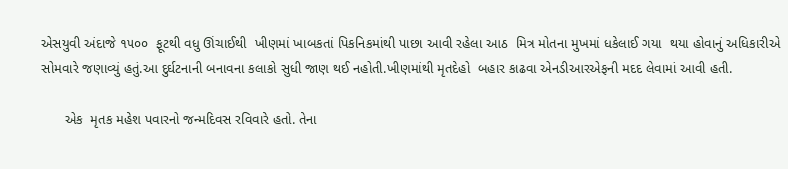એસયુવી અંદાજે ૧૫૦૦  ફૂટથી વધુ ઊંચાઈથી  ખીણમાં ખાબકતાં પિકનિકમાંથી પાછા આવી રહેલા આઠ  મિત્ર મોતના મુખમાં ધકેલાઈ ગયા  થયા હોવાનું અધિકારીએ સોમવારે જણાવ્યું હતું.આ દુર્ઘટનાની બનાવના કલાકો સુધી જાણ થઈ નહોતી.ખીણમાંથી મૃતદેહો  બહાર કાઢવા એનડીઆરએફની મદદ લેવામાં આવી હતી.

      એક  મૃતક મહેશ પવારનો જન્મદિવસ રવિવારે હતો. તેના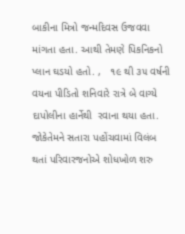બાકીના મિત્રો જન્મદિવસ ઉજવવા માંગતા હતા. આથી તેમણે પિકનિકનો પ્લાન ઘડયો હતો. ,   ૧૯ થી ૩૫ વર્ષની વયના પીડિતો શનિવારે રાત્રે બે વાગ્યે દાપોલીના હાર્નેથી  રવાના થયા હતા. જોકેતેમને સતારા પહોંચવામાં વિલંબ થતાં પરિવારજનોએ શોધખોળ શરુ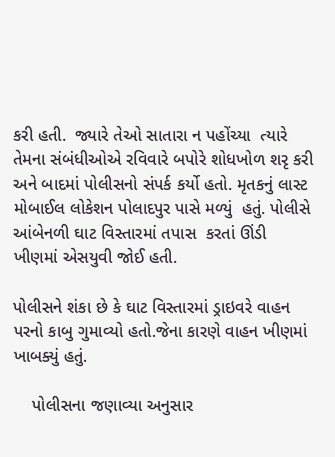કરી હતી.  જ્યારે તેઓ સાતારા ન પહોંચ્યા  ત્યારે તેમના સંબંધીઓએ રવિવારે બપોરે શોધખોળ શરૃ કરી અને બાદમાં પોલીસનો સંપર્ક કર્યો હતો. મૃતકનું લાસ્ટ મોબાઈલ લોકેશન પોલાદપુર પાસે મળ્યું  હતું. પોલીસે આંબેનળી ઘાટ વિસ્તારમાં તપાસ  કરતાં ઊંડી ખીણમાં એસયુવી જોઈ હતી.

પોલીસને શંકા છે કે ઘાટ વિસ્તારમાં ડ્રાઇવરે વાહન પરનો કાબુ ગુમાવ્યો હતો.જેના કારણે વાહન ખીણમાં ખાબક્યું હતું.

    પોલીસના જણાવ્યા અનુસાર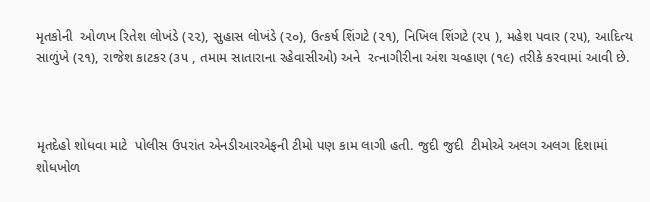મૃતકોની  ઓળખ રિતેશ લોખંડે (૨૨), સુહાસ લોખંડે (૨૦), ઉત્કર્ષ શિંગટે (૨૧), નિખિલ શિંગટે (૨૫ ), મહેશ પવાર (૨૫), આદિત્ય સાળુંખે (૨૧), રાજેશ કાટકર (૩૫ , તમામ સાતારાના રહેવાસીઓ) અને  રત્નાગીરીના અંશ ચવ્હાણ (૧૯) તરીકે કરવામાં આવી છે.



મૃતદેહો શોધવા માટે  પોલીસ ઉપરાંત એનડીઆરએફની ટીમો પણ કામ લાગી હતી. જુદી જુદી  ટીમોએ અલગ અલગ દિશામાં શોધખોળ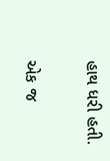હાથ ધરી હતી.

એક જ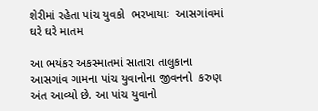શેરીમાં રહેતા પાંચ યુવકો  ભરખાયાઃ  આસગાંવમાં ઘરે ઘરે માતમ

આ ભયંકર અકસ્માતમાં સાતારા તાલુકાના આસગાંવ ગામના પાંચ યુવાનોના જીવનનો  કરુણ અંત આવ્યો છે. આ પાંચ યુવાનો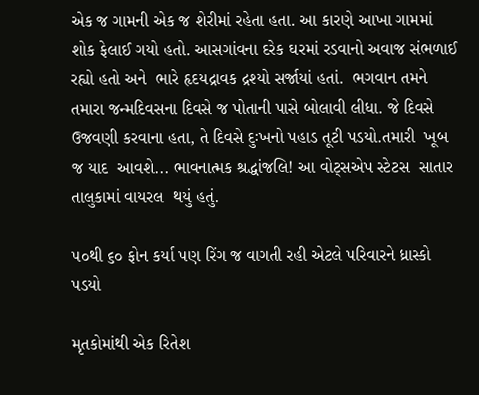એક જ ગામની એક જ શેરીમાં રહેતા હતા. આ કારણે આખા ગામમાં શોક ફેલાઈ ગયો હતો. આસગાંવના દરેક ઘરમાં રડવાનો અવાજ સંભળાઈ રહ્યો હતો અને  ભારે હૃદયદ્રાવક દ્રશ્યો સર્જાયાં હતાં.  ભગવાન તમને તમારા જન્મદિવસના દિવસે જ પોતાની પાસે બોલાવી લીધા. જે દિવસે  ઉજવણી કરવાના હતા, તે દિવસે દુઃખનો પહાડ તૂટી પડયો.તમારી  ખૂબ જ યાદ  આવશે... ભાવનાત્મક શ્રદ્ધાંજલિ! આ વોટ્સએપ સ્ટેટસ  સાતાર તાલુકામાં વાયરલ  થયું હતું.

૫૦થી ૬૦ ફોન કર્યા પણ રિંગ જ વાગતી રહી એટલે પરિવારને ધ્રાસ્કો પડયો

મૃતકોમાંથી એક રિતેશ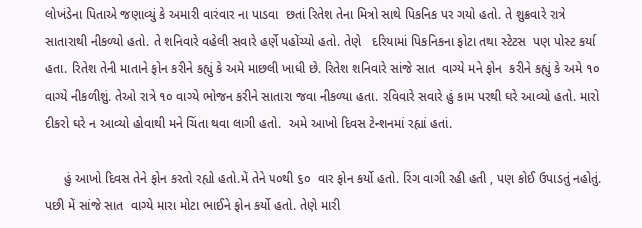લોખંડેના પિતાએ જણાવ્યું કે અમારી વારંવાર ના પાડવા  છતાં રિતેશ તેના મિત્રો સાથે પિકનિક પર ગયો હતો. તે શુક્રવારે રાત્રે સાતારાથી નીકળ્યો હતો. તે શનિવારે વહેલી સવારે હર્ણે પહોંચ્યો હતો. તેણે   દરિયામાં પિકનિકના ફોટા તથા સ્ટેટસ  પણ પોસ્ટ કર્યા હતા. રિતેશ તેની માતાને ફોન કરીને કહ્યું કે અમે માછલી ખાધી છે. રિતેશ શનિવારે સાંજે સાત  વાગ્યે મને ફોન  કરીને કહ્યું કે અમે ૧૦  વાગ્યે નીકળીશું. તેઓ રાત્રે ૧૦ વાગ્યે ભોજન કરીને સાતારા જવા નીકળ્યા હતા. રવિવારે સવારે હું કામ પરથી ઘરે આવ્યો હતો. મારો દીકરો ઘરે ન આવ્યો હોવાથી મને ચિંતા થવા લાગી હતો.  અમે આખો દિવસ ટેન્શનમાં રહ્યાં હતાં.

     હું આખો દિવસ તેને ફોન કરતો રહ્યો હતો.મેં તેને ૫૦થી ૬૦  વાર ફોન કર્યો હતો. રિંગ વાગી રહી હતી , પણ કોઈ ઉપાડતું નહોતું. પછી મેં સાંજે સાત  વાગ્યે મારા મોટા ભાઈને ફોન કર્યો હતો. તેણે મારી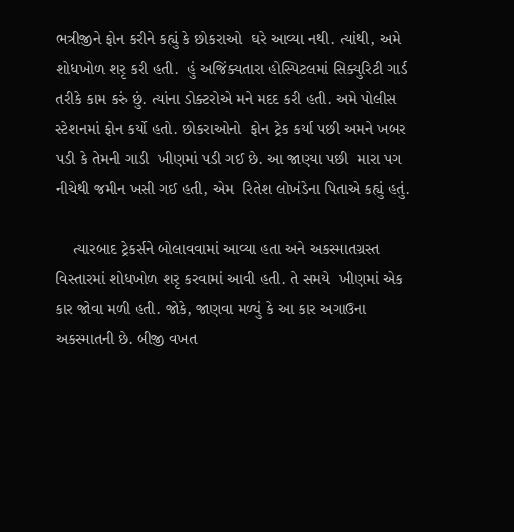ભત્રીજીને ફોન કરીને કહ્યું કે છોકરાઓ  ઘરે આવ્યા નથી. ત્યાંથી, અમે શોધખોળ શરૃ કરી હતી.  હું અજિંક્યતારા હોસ્પિટલમાં સિક્યુરિટી ગાર્ડ તરીકે કામ કરું છું. ત્યાંના ડોક્ટરોએ મને મદદ કરી હતી. અમે પોલીસ સ્ટેશનમાં ફોન કર્યો હતો. છોકરાઓનો  ફોન ટ્રેક કર્યા પછી અમને ખબર પડી કે તેમની ગાડી  ખીણમાં પડી ગઈ છે. આ જાણ્યા પછી  મારા પગ નીચેથી જમીન ખસી ગઈ હતી, એમ  રિતેશ લોખંડેના પિતાએ કહ્યું હતું.

    ત્યારબાદ ટ્રેકર્સને બોલાવવામાં આવ્યા હતા અને અકસ્માતગ્રસ્ત વિસ્તારમાં શોધખોળ શરૃ કરવામાં આવી હતી. તે સમયે  ખીણમાં એક કાર જોવા મળી હતી. જોકે, જાણવા મળ્યું કે આ કાર અગાઉના અકસ્માતની છે. બીજી વખત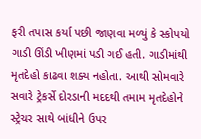ફરી તપાસ કર્યા પછી જાણવા મળ્યું કે સ્કોપયો  ગાડી ઊંડી ખીણમાં પડી ગઈ હતી. ગાડીમાંથી  મૃતદેહો કાઢવા શક્ય નહોતા. આથી સોમવારે સવારે ટ્રેકર્સે દોરડાની મદદથી તમામ મૃતદેહોને સ્ટ્રેચર સાથે બાંધીને ઉપર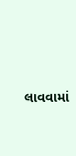લાવવામાં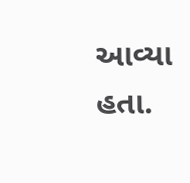આવ્યા હતા.